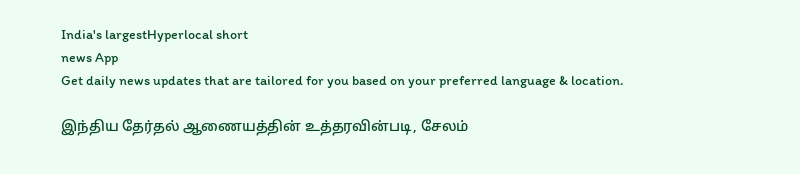India's largestHyperlocal short
news App
Get daily news updates that are tailored for you based on your preferred language & location.

இந்திய தேர்தல் ஆணையத்தின் உத்தரவின்படி, சேலம்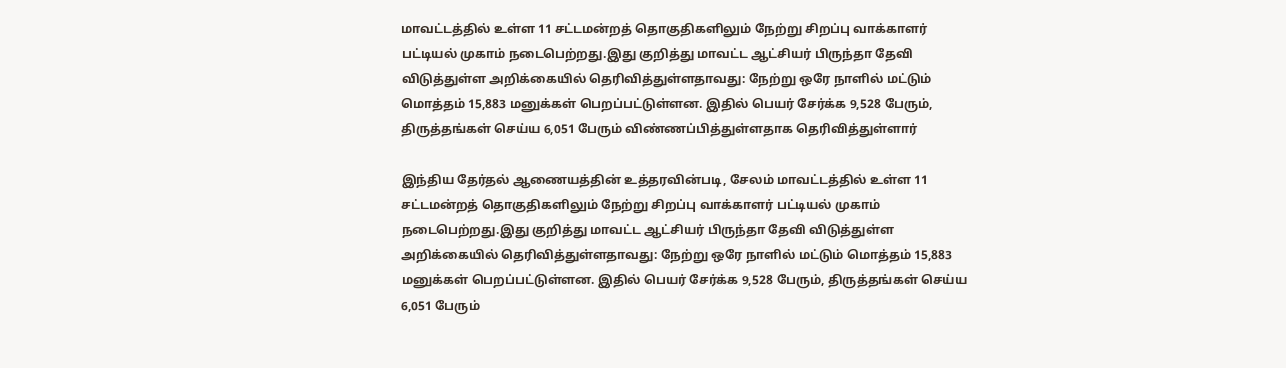மாவட்டத்தில் உள்ள 11 சட்டமன்றத் தொகுதிகளிலும் நேற்று சிறப்பு வாக்காளர் பட்டியல் முகாம் நடைபெற்றது.இது குறித்து மாவட்ட ஆட்சியர் பிருந்தா தேவி விடுத்துள்ள அறிக்கையில் தெரிவித்துள்ளதாவது: நேற்று ஒரே நாளில் மட்டும் மொத்தம் 15,883 மனுக்கள் பெறப்பட்டுள்ளன. இதில் பெயர் சேர்க்க 9,528 பேரும், திருத்தங்கள் செய்ய 6,051 பேரும் விண்ணப்பித்துள்ளதாக தெரிவித்துள்ளார்

இந்திய தேர்தல் ஆணையத்தின் உத்தரவின்படி, சேலம் மாவட்டத்தில் உள்ள 11 சட்டமன்றத் தொகுதிகளிலும் நேற்று சிறப்பு வாக்காளர் பட்டியல் முகாம் நடைபெற்றது.இது குறித்து மாவட்ட ஆட்சியர் பிருந்தா தேவி விடுத்துள்ள அறிக்கையில் தெரிவித்துள்ளதாவது: நேற்று ஒரே நாளில் மட்டும் மொத்தம் 15,883 மனுக்கள் பெறப்பட்டுள்ளன. இதில் பெயர் சேர்க்க 9,528 பேரும், திருத்தங்கள் செய்ய 6,051 பேரும்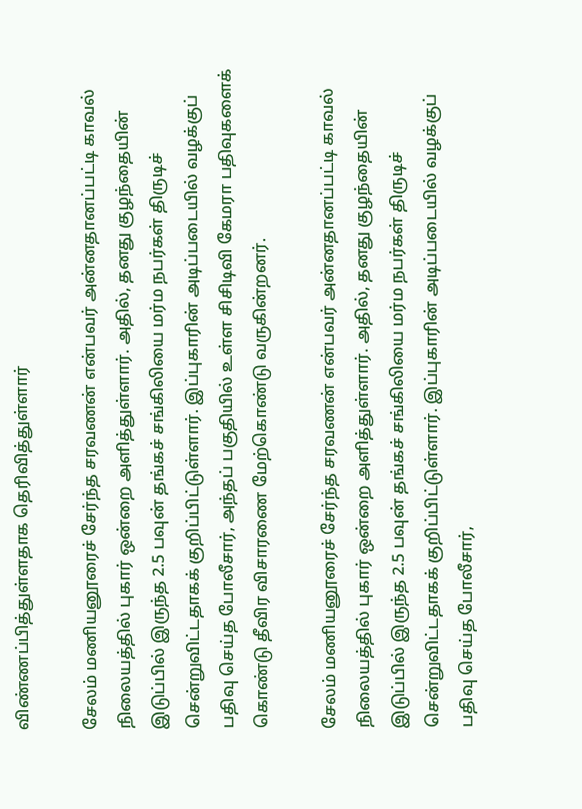விண்ணப்பித்துள்ளதாக தெரிவித்துள்ளார்

சேலம் மணியனூரைச் சேர்ந்த சரவணன் என்பவர் அன்னதானப்பட்டி காவல் நிலையத்தில் புகார் ஒன்றை அளித்துள்ளார். அதில், தனது குழந்தையின் இடுப்பில் இருந்த 2.5 பவுன் தங்கச் சங்கிலியை மர்ம நபர்கள் திருடிச் சென்றுவிட்டதாகக் குறிப்பிட்டுள்ளார். இப்புகாரின் அடிப்படையில் வழக்குப் பதிவு செய்த போலீசார், அந்தப் பகுதியில் உள்ள சிசிடிவி கேமரா பதிவுகளைக் கொண்டு தீவிர விசாரணை மேற்கொண்டு வருகின்றனர்.

சேலம் மணியனூரைச் சேர்ந்த சரவணன் என்பவர் அன்னதானப்பட்டி காவல் நிலையத்தில் புகார் ஒன்றை அளித்துள்ளார். அதில், தனது குழந்தையின் இடுப்பில் இருந்த 2.5 பவுன் தங்கச் சங்கிலியை மர்ம நபர்கள் திருடிச் சென்றுவிட்டதாகக் குறிப்பிட்டுள்ளார். இப்புகாரின் அடிப்படையில் வழக்குப் பதிவு செய்த போலீசார்,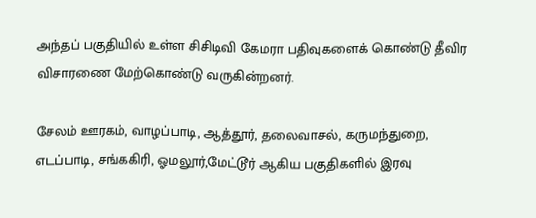அந்தப் பகுதியில் உள்ள சிசிடிவி கேமரா பதிவுகளைக் கொண்டு தீவிர விசாரணை மேற்கொண்டு வருகின்றனர்.

சேலம் ஊரகம், வாழப்பாடி, ஆத்தூர், தலைவாசல், கருமந்துறை, எடப்பாடி, சங்ககிரி, ஓமலூர்,மேட்டூர் ஆகிய பகுதிகளில் இரவு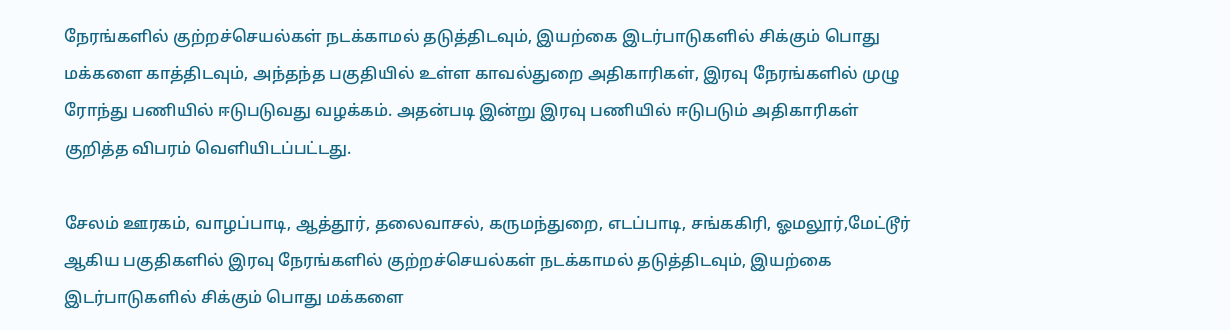நேரங்களில் குற்றச்செயல்கள் நடக்காமல் தடுத்திடவும், இயற்கை இடர்பாடுகளில் சிக்கும் பொது மக்களை காத்திடவும், அந்தந்த பகுதியில் உள்ள காவல்துறை அதிகாரிகள், இரவு நேரங்களில் முழு ரோந்து பணியில் ஈடுபடுவது வழக்கம். அதன்படி இன்று இரவு பணியில் ஈடுபடும் அதிகாரிகள் குறித்த விபரம் வெளியிடப்பட்டது.

சேலம் ஊரகம், வாழப்பாடி, ஆத்தூர், தலைவாசல், கருமந்துறை, எடப்பாடி, சங்ககிரி, ஓமலூர்,மேட்டூர் ஆகிய பகுதிகளில் இரவு நேரங்களில் குற்றச்செயல்கள் நடக்காமல் தடுத்திடவும், இயற்கை இடர்பாடுகளில் சிக்கும் பொது மக்களை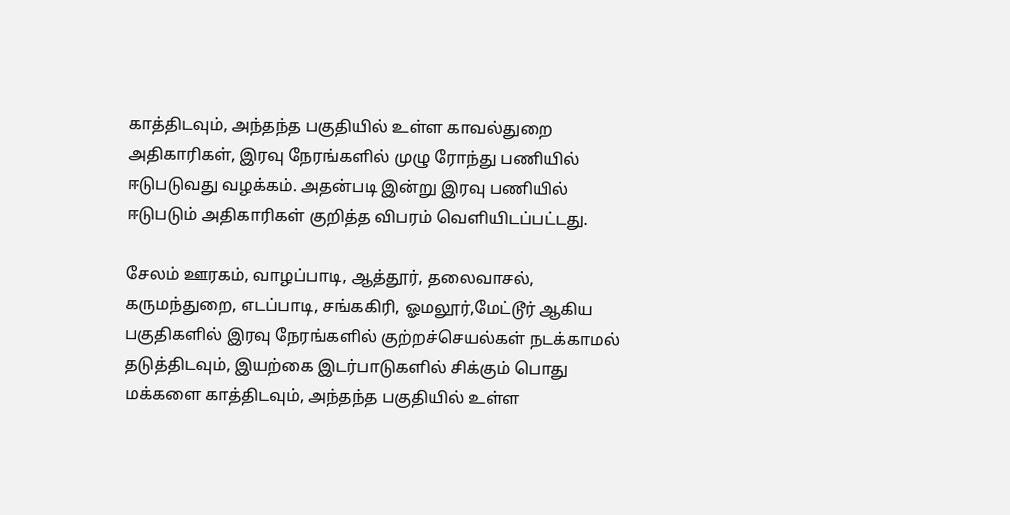காத்திடவும், அந்தந்த பகுதியில் உள்ள காவல்துறை அதிகாரிகள், இரவு நேரங்களில் முழு ரோந்து பணியில் ஈடுபடுவது வழக்கம். அதன்படி இன்று இரவு பணியில் ஈடுபடும் அதிகாரிகள் குறித்த விபரம் வெளியிடப்பட்டது.

சேலம் ஊரகம், வாழப்பாடி, ஆத்தூர், தலைவாசல், கருமந்துறை, எடப்பாடி, சங்ககிரி, ஓமலூர்,மேட்டூர் ஆகிய பகுதிகளில் இரவு நேரங்களில் குற்றச்செயல்கள் நடக்காமல் தடுத்திடவும், இயற்கை இடர்பாடுகளில் சிக்கும் பொது மக்களை காத்திடவும், அந்தந்த பகுதியில் உள்ள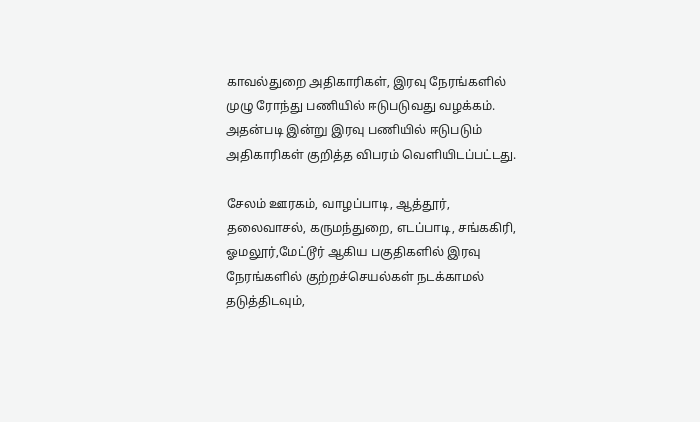காவல்துறை அதிகாரிகள், இரவு நேரங்களில் முழு ரோந்து பணியில் ஈடுபடுவது வழக்கம். அதன்படி இன்று இரவு பணியில் ஈடுபடும் அதிகாரிகள் குறித்த விபரம் வெளியிடப்பட்டது.

சேலம் ஊரகம், வாழப்பாடி, ஆத்தூர், தலைவாசல், கருமந்துறை, எடப்பாடி, சங்ககிரி, ஓமலூர்,மேட்டூர் ஆகிய பகுதிகளில் இரவு நேரங்களில் குற்றச்செயல்கள் நடக்காமல் தடுத்திடவும்,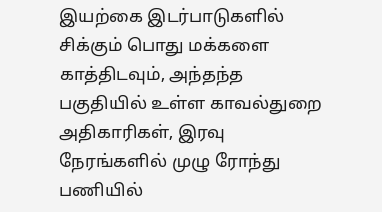இயற்கை இடர்பாடுகளில் சிக்கும் பொது மக்களை காத்திடவும், அந்தந்த பகுதியில் உள்ள காவல்துறை அதிகாரிகள், இரவு நேரங்களில் முழு ரோந்து பணியில்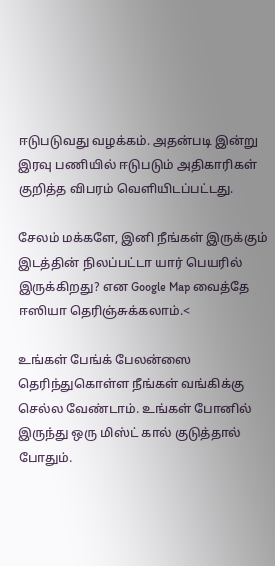ஈடுபடுவது வழக்கம். அதன்படி இன்று இரவு பணியில் ஈடுபடும் அதிகாரிகள் குறித்த விபரம் வெளியிடப்பட்டது.

சேலம் மக்களே, இனி நீங்கள் இருக்கும் இடத்தின் நிலப்பட்டா யார் பெயரில் இருக்கிறது? என Google Map வைத்தே ஈஸியா தெரிஞ்சுக்கலாம்.<

உங்கள் பேங்க் பேலன்ஸை தெரிந்துகொள்ள நீங்கள் வங்கிக்கு செல்ல வேண்டாம். உங்கள் போனில் இருந்து ஒரு மிஸ்ட் கால் குடுத்தால் போதும்.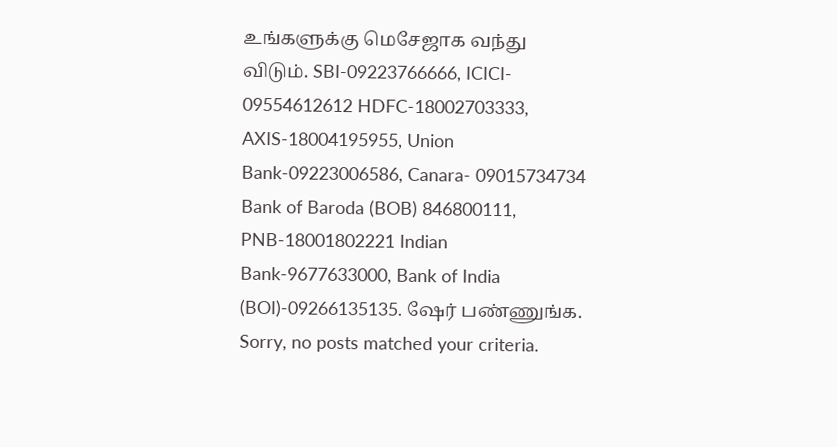உங்களுக்கு மெசேஜாக வந்து விடும். SBI-09223766666, ICICI- 09554612612 HDFC-18002703333, AXIS-18004195955, Union Bank-09223006586, Canara- 09015734734 Bank of Baroda (BOB) 846800111, PNB-18001802221 Indian Bank-9677633000, Bank of India (BOI)-09266135135. ஷேர் பண்ணுங்க.
Sorry, no posts matched your criteria.